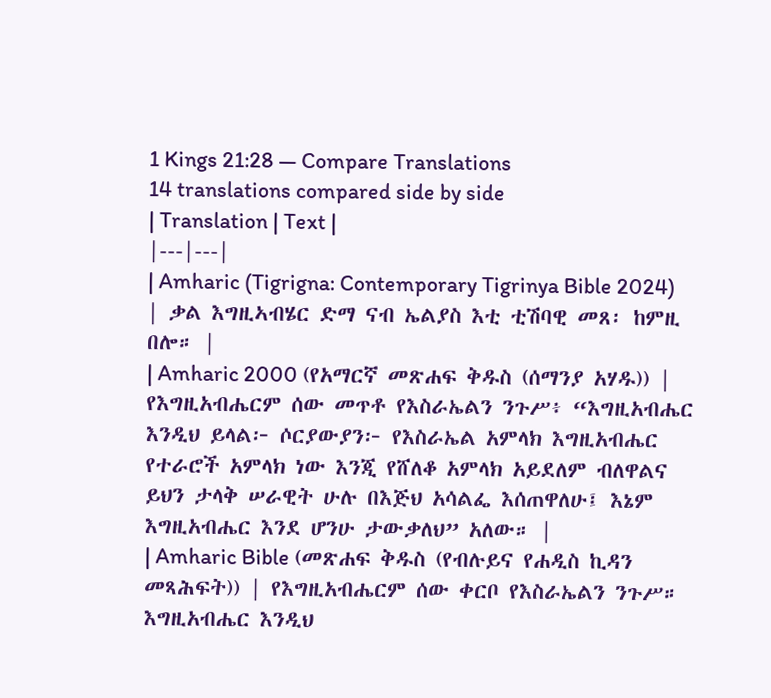1 Kings 21:28 — Compare Translations
14 translations compared side by side
| Translation | Text |
|---|---|
| Amharic (Tigrigna: Contemporary Tigrinya Bible 2024) | ቃል እግዚኣብሄር ድማ ናብ ኤልያስ እቲ ቲሽባዊ መጸ፡ ከምዚ በሎ። |
| Amharic 2000 (የአማርኛ መጽሐፍ ቅዱስ (ሰማንያ አሃዱ)) | የእግዚአብሔርም ሰው መጥቶ የእስራኤልን ንጉሥ፥ “እግዚአብሔር እንዲህ ይላል፦ ሶርያውያን፦ የእስራኤል አምላክ እግዚአብሔር የተራሮች አምላክ ነው እንጂ የሸለቆ አምላክ አይደለም ብለዋልና ይህን ታላቅ ሠራዊት ሁሉ በእጅህ አሳልፌ እሰጠዋለሁ፤ እኔም እግዚአብሔር እንደ ሆንሁ ታውቃለህ” አለው። |
| Amharic Bible (መጽሐፍ ቅዱስ (የብሉይና የሐዲስ ኪዳን መጻሕፍት)) | የእግዚአብሔርም ሰው ቀርቦ የእስራኤልን ንጉሥ። እግዚአብሔር እንዲህ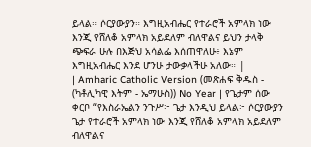ይላል። ሶርያውያን። እግዚአብሔር የተራሮች አምላክ ነው እንጂ የሸለቆ አምላክ አይደለም ብለዋልና ይህን ታላቅ ጭፍራ ሁሉ በእጅህ አሳልፌ እሰጠዋለሁ፥ እኔም እግዚአብሔር እንደ ሆንሁ ታውቃላችሁ አለው። |
| Amharic Catholic Version (መጽሐፍ ቅዱስ - (ካቶሊካዊ እትም - ኤማሁስ)) No Year | የጌታም ሰው ቀርቦ “የእስራኤልን ንጉሥ፦ ጌታ እንዲህ ይላል፦ ሶርያውያን ጌታ የተራሮች አምላክ ነው እንጂ የሸለቆ አምላክ አይደለም ብለዋልና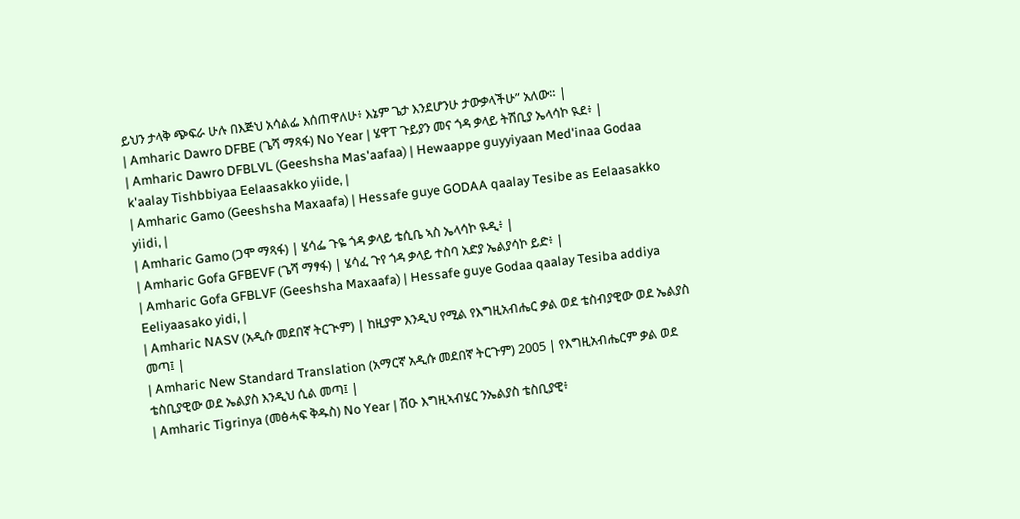ይህን ታላቅ ጭፍራ ሁሉ በእጅህ አሳልፌ እሰጠዋለሁ፥ እኔም ጌታ እንደሆንሁ ታውቃላችሁ” አለው። |
| Amharic Dawro DFBE (ጌሻ ማጻፋ) No Year | ሄዋፐ ጉይያን መና ጎዳ ቃላይ ትሽቢያ ኤላሳኮ ዪደ፥ |
| Amharic Dawro DFBLVL (Geeshsha Mas'aafaa) | Hewaappe guyyiyaan Med'inaa Godaa k'aalay Tishbbiyaa Eelaasakko yiide, |
| Amharic Gamo (Geeshsha Maxaafa) | Hessafe guye GODAA qaalay Tesibe as Eelaasakko yiidi, |
| Amharic Gamo (ጋሞ ማጻፋ) | ሄሳፌ ጉዬ ጎዳ ቃላይ ቴሲቤ ኣስ ኤላሳኮ ዪዲ፥ |
| Amharic Gofa GFBEVF (ጌሻ ማፃፋ) | ሄሳፈ ጉየ ጎዳ ቃላይ ተስባ አድያ ኤልያሳኮ ይድ፥ |
| Amharic Gofa GFBLVF (Geeshsha Maxaafa) | Hessafe guye Godaa qaalay Tesiba addiya Eeliyaasako yidi, |
| Amharic NASV (አዲሱ መደበኛ ትርጒም) | ከዚያም እንዲህ የሚል የእግዚአብሔር ቃል ወደ ቴስብያዊው ወደ ኤልያስ መጣ፤ |
| Amharic New Standard Translation (አማርኛ አዲሱ መደበኛ ትርጉም) 2005 | የእግዚአብሔርም ቃል ወደ ቴስቢያዊው ወደ ኤልያስ እንዲህ ሲል መጣ፤ |
| Amharic Tigrinya (መፅሓፍ ቅዱስ) No Year | ሽዑ እግዚኣብሄር ንኤልያስ ቴስቢያዊ፥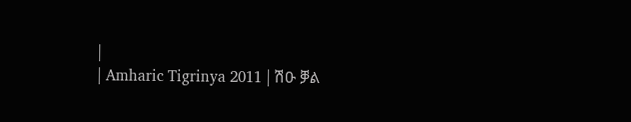|
| Amharic Tigrinya 2011 | ሽዑ ቓል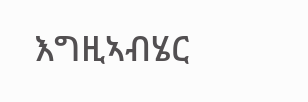እግዚኣብሄር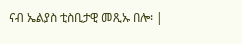ናብ ኤልያስ ቲስቢታዊ መጺኡ በሎ፡ |